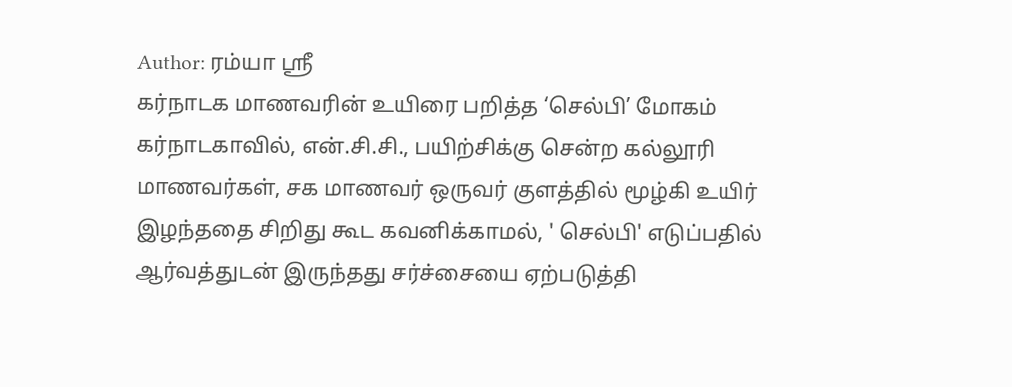Author: ரம்யா ஸ்ரீ
கர்நாடக மாணவரின் உயிரை பறித்த ‘செல்பி’ மோகம்
கர்நாடகாவில், என்.சி.சி., பயிற்சிக்கு சென்ற கல்லூரி மாணவர்கள், சக மாணவர் ஒருவர் குளத்தில் மூழ்கி உயிர் இழந்ததை சிறிது கூட கவனிக்காமல், ' செல்பி' எடுப்பதில் ஆர்வத்துடன் இருந்தது சர்ச்சையை ஏற்படுத்தி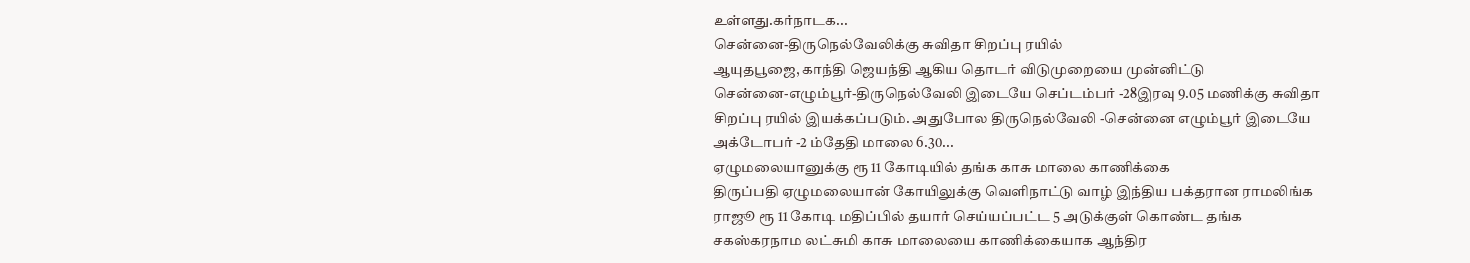உள்ளது.கர்நாடக...
சென்னை-திருநெல்வேலிக்கு சுவிதா சிறப்பு ரயில்
ஆயுதபூஜை, காந்தி ஜெயந்தி ஆகிய தொடர் விடுமுறையை முன்னிட்டு
சென்னை-எழும்பூர்-திருநெல்வேலி இடையே செப்டம்பர் -28இரவு 9.05 மணிக்கு சுவிதா
சிறப்பு ரயில் இயக்கப்படும். அதுபோல திருநெல்வேலி -சென்னை எழும்பூர் இடையே
அக்டோபர் -2 ம்தேதி மாலை 6.30...
ஏழுமலையானுக்கு ரூ 11 கோடியில் தங்க காசு மாலை காணிக்கை
திருப்பதி ஏழுமலையான் கோயிலுக்கு வெளிநாட்டு வாழ் இந்திய பக்தரான ராமலிங்க
ராஜூ ரூ 11 கோடி மதிப்பில் தயார் செய்யப்பட்ட 5 அடுக்குள் கொண்ட தங்க
சகஸ்கரநாம லட்சுமி காசு மாலையை காணிக்கையாக ஆந்திர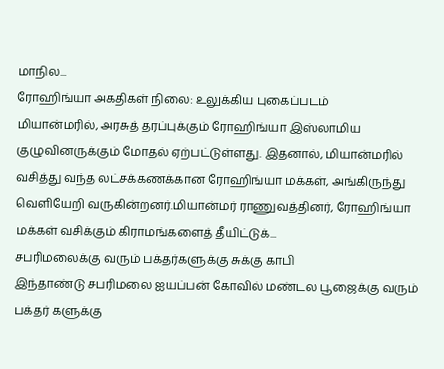மாநில...
ரோஹிங்யா அகதிகள் நிலை: உலுக்கிய புகைப்படம்
மியான்மரில், அரசுத் தரப்புக்கும் ரோஹிங்யா இஸ்லாமிய குழுவினருக்கும் மோதல் ஏற்பட்டுள்ளது. இதனால், மியான்மரில் வசித்து வந்த லட்சக்கணக்கான ரோஹிங்யா மக்கள், அங்கிருந்து வெளியேறி வருகின்றனர்.மியான்மர் ராணுவத்தினர், ரோஹிங்யா மக்கள் வசிக்கும் கிராமங்களைத் தீயிட்டுக்...
சபரிமலைக்கு வரும் பக்தர்களுக்கு சுக்கு காபி
இந்தாண்டு சபரிமலை ஐயப்பன் கோவில் மண்டல பூஜைக்கு வரும் பக்தர் களுக்கு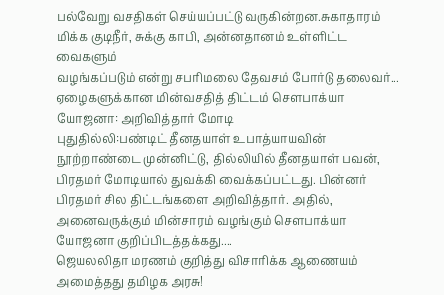பல்வேறு வசதிகள் செய்யப்பட்டு வருகின்றன.சுகாதாரம் மிக்க குடிநீர், சுக்கு காபி, அன்னதானம் உள்ளிட்ட வைகளும்
வழங்கப்படும் என்று சபரிமலை தேவசம் போர்டு தலைவர்...
ஏழைகளுக்கான மின்வசதித் திட்டம் சௌபாக்யா யோஜனா: அறிவித்தார் மோடி
புதுதில்லி:பண்டிட் தீனதயாள் உபாத்யாயவின் நூற்றாண்டை முன்னிட்டு, தில்லியில் தீனதயாள் பவன், பிரதமர் மோடியால் துவக்கி வைக்கப்பட்டது. பின்னர் பிரதமர் சில திட்டங்களை அறிவித்தார். அதில், அனைவருக்கும் மின்சாரம் வழங்கும் சௌபாக்யா யோஜனா குறிப்பிடத்தக்கது....
ஜெயலலிதா மரணம் குறித்து விசாரிக்க ஆணையம் அமைத்தது தமிழக அரசு!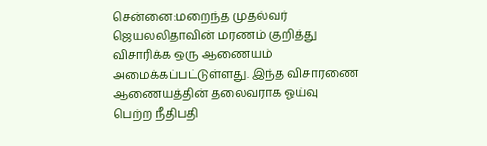சென்னை:மறைந்த முதல்வர் ஜெயலலிதாவின் மரணம் குறித்து விசாரிக்க ஒரு ஆணையம் அமைக்கப்பட்டுள்ளது. இந்த விசாரணை ஆணையத்தின் தலைவராக ஓய்வு பெற்ற நீதிபதி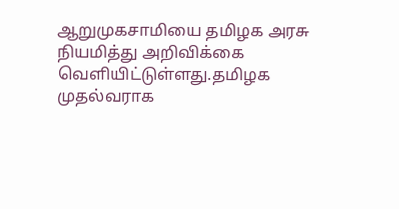ஆறுமுகசாமியை தமிழக அரசு நியமித்து அறிவிக்கை வெளியிட்டுள்ளது.தமிழக முதல்வராக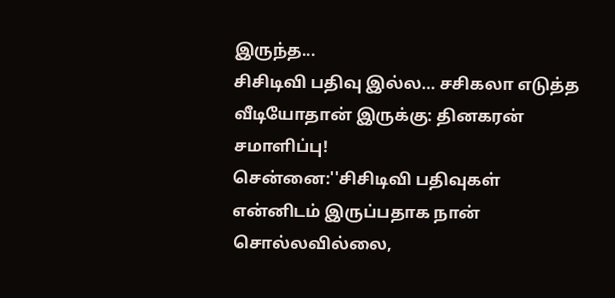இருந்த...
சிசிடிவி பதிவு இல்ல… சசிகலா எடுத்த வீடியோதான் இருக்கு: தினகரன் சமாளிப்பு!
சென்னை:''சிசிடிவி பதிவுகள் என்னிடம் இருப்பதாக நான் சொல்லவில்லை,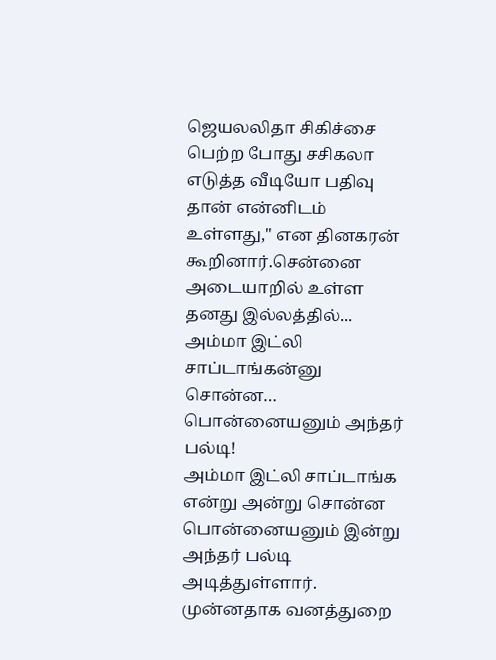ஜெயலலிதா சிகிச்சை பெற்ற போது சசிகலா எடுத்த வீடியோ பதிவு தான் என்னிடம் உள்ளது,'' என தினகரன் கூறினார்.சென்னை அடையாறில் உள்ள தனது இல்லத்தில்...
அம்மா இட்லி சாப்டாங்கன்னு சொன்ன… பொன்னையனும் அந்தர் பல்டி!
அம்மா இட்லி சாப்டாங்க என்று அன்று சொன்ன பொன்னையனும் இன்று அந்தர் பல்டி அடித்துள்ளார். முன்னதாக வனத்துறை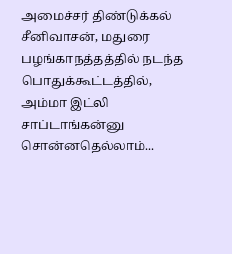அமைச்சர் திண்டுக்கல் சீனிவாசன், மதுரை பழங்காநத்தத்தில் நடந்த பொதுக்கூட்டத்தில், அம்மா இட்லி சாப்டாங்கன்னு சொன்னதெல்லாம்...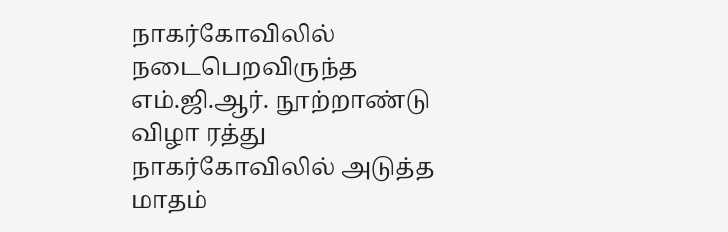நாகர்கோவிலில் நடைபெறவிருந்த எம்.ஜி.ஆர். நூற்றாண்டு விழா ரத்து
நாகர்கோவிலில் அடுத்த மாதம்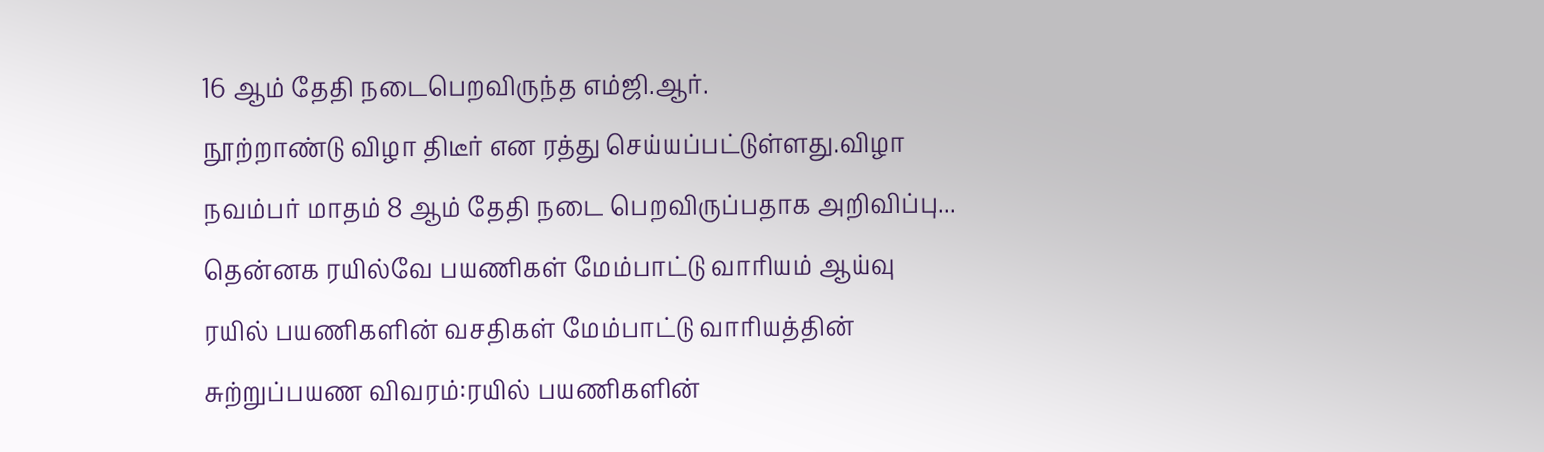16 ஆம் தேதி நடைபெறவிருந்த எம்ஜி.ஆர்.
நூற்றாண்டு விழா திடீர் என ரத்து செய்யப்பட்டுள்ளது.விழா நவம்பர் மாதம் 8 ஆம் தேதி நடை பெறவிருப்பதாக அறிவிப்பு...
தென்னக ரயில்வே பயணிகள் மேம்பாட்டு வாரியம் ஆய்வு
ரயில் பயணிகளின் வசதிகள் மேம்பாட்டு வாரியத்தின் சுற்றுப்பயண விவரம்:ரயில் பயணிகளின்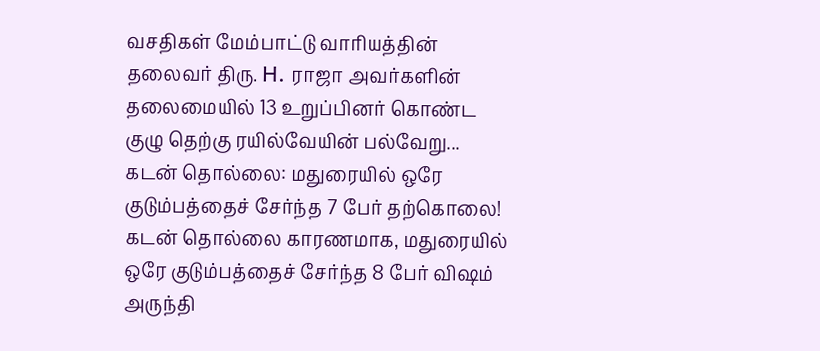வசதிகள் மேம்பாட்டு வாரியத்தின் தலைவர் திரு. H. ராஜா அவர்களின் தலைமையில் 13 உறுப்பினர் கொண்ட குழு தெற்கு ரயில்வேயின் பல்வேறு...
கடன் தொல்லை: மதுரையில் ஒரே குடும்பத்தைச் சேர்ந்த 7 பேர் தற்கொலை!
கடன் தொல்லை காரணமாக, மதுரையில் ஒரே குடும்பத்தைச் சேர்ந்த 8 பேர் விஷம் அருந்தி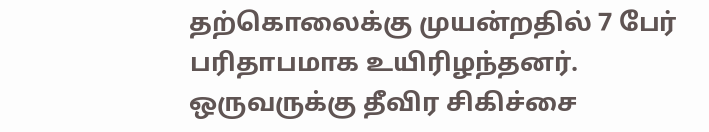தற்கொலைக்கு முயன்றதில் 7 பேர் பரிதாபமாக உயிரிழந்தனர். ஒருவருக்கு தீவிர சிகிச்சை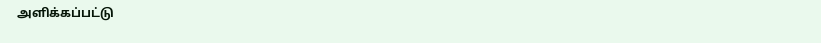அளிக்கப்பட்டு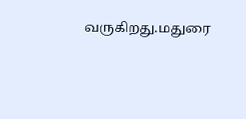வருகிறது.மதுரை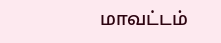மாவட்டம்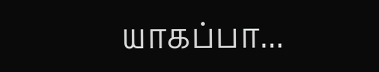யாகப்பா...